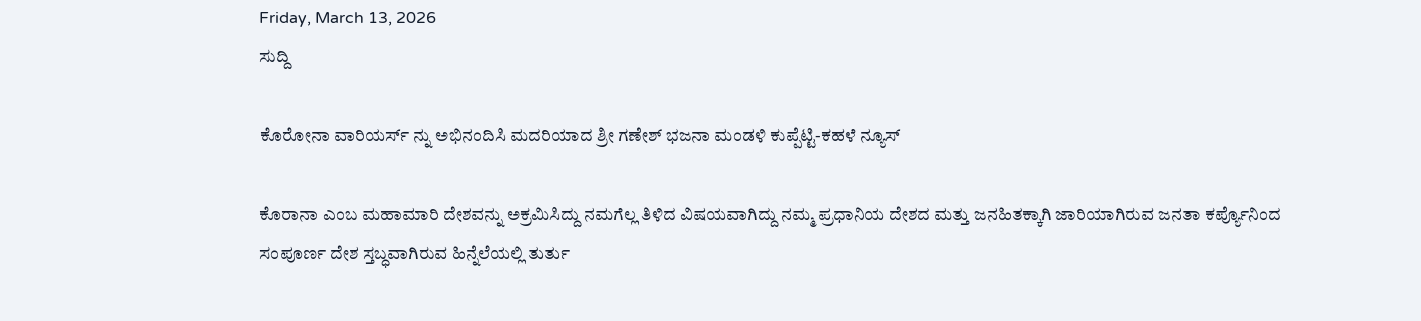Friday, March 13, 2026
ಸುದ್ದಿ

ಕೊರೋನಾ ವಾರಿಯರ್ಸ್ ನ್ನು ಅಭಿನಂದಿಸಿ ಮದರಿಯಾದ ಶ್ರೀ ಗಣೇಶ್ ಭಜನಾ ಮಂಡಳಿ ಕುಪ್ಪೆಟ್ಟಿ-ಕಹಳೆ ನ್ಯೂಸ್

ಕೊರಾನಾ ಎಂಬ ಮಹಾಮಾರಿ ದೇಶವನ್ನು ಅಕ್ರಮಿಸಿದ್ದು ನಮಗೆಲ್ಲ ತಿಳಿದ ವಿಷಯವಾಗಿದ್ದು ನಮ್ಮ ಪ್ರಧಾನಿಯ ದೇಶದ ಮತ್ತು ಜನಹಿತಕ್ಕಾಗಿ ಜಾರಿಯಾಗಿರುವ ಜನತಾ ಕರ್ಪ್ಯೊನಿಂದ ಸಂಪೂರ್ಣ ದೇಶ ಸ್ತಬ್ಧವಾಗಿರುವ ಹಿನ್ನೆಲೆಯಲ್ಲಿ ತುರ್ತು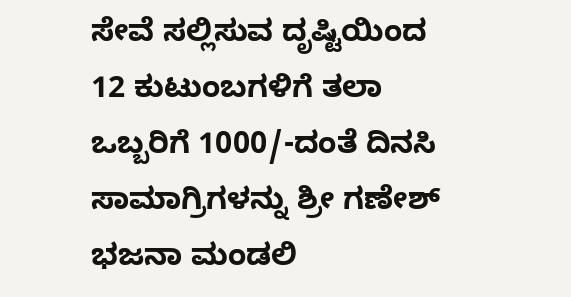ಸೇವೆ ಸಲ್ಲಿಸುವ ದೃಷ್ಟಿಯಿಂದ   12 ಕುಟುಂಬಗ‌‌‌‌ಳಿಗೆ ತಲಾ ಒಬ್ಬರಿಗೆ 1000/-ದಂತೆ ದಿನಸಿ ಸಾಮಾಗ್ರಿಗಳನ್ನು ಶ್ರೀ ಗಣೇಶ್ ಭಜನಾ ಮಂಡಲಿ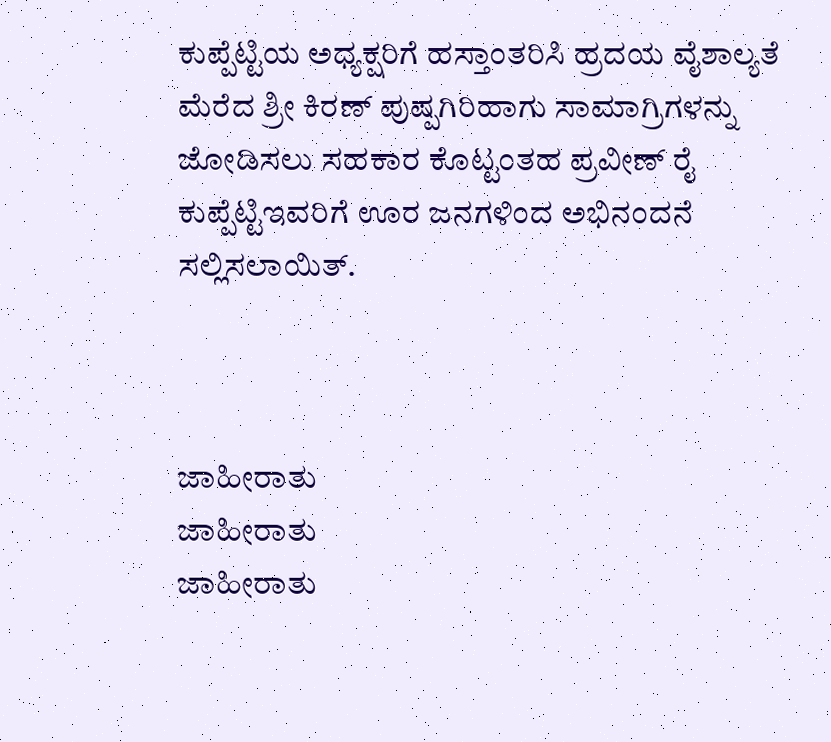ಕುಪ್ಪೆಟ್ಟಿಯ ಅಧ್ಯಕ್ಷರಿಗೆ ಹಸ್ತಾಂತರಿಸಿ ಹ್ರದಯ ವೈಶಾಲ್ಯತೆ ಮೆರೆದ ಶ್ರೀ ಕಿರಣ್ ಪುಷ್ಪಗಿರಿಹಾಗು ಸಾಮಾಗ್ರಿಗಳನ್ನು ಜೋಡಿಸಲು ಸಹಕಾರ ಕೊಟ್ಟಂತಹ ಪ್ರವೀಣ್ ರೈ ಕುಪ್ಪೆಟ್ಟಿಇವರಿಗೆ ಊರ ಜನಗಳಿಂದ ಅಭಿನಂದನೆ ಸಲ್ಲಿಸಲಾಯಿತ್.



ಜಾಹೀರಾತು
ಜಾಹೀರಾತು
ಜಾಹೀರಾತು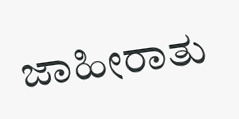ಜಾಹೀರಾತು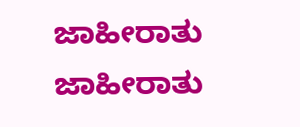ಜಾಹೀರಾತು
ಜಾಹೀರಾತು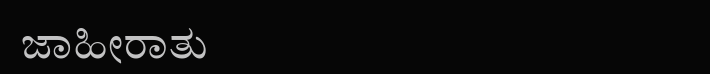ಜಾಹೀರಾತು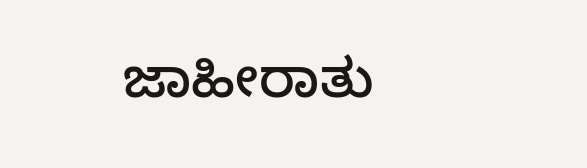ಜಾಹೀರಾತು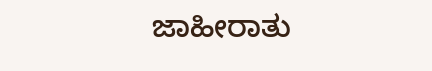ಜಾಹೀರಾತು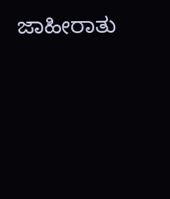ಜಾಹೀರಾತು